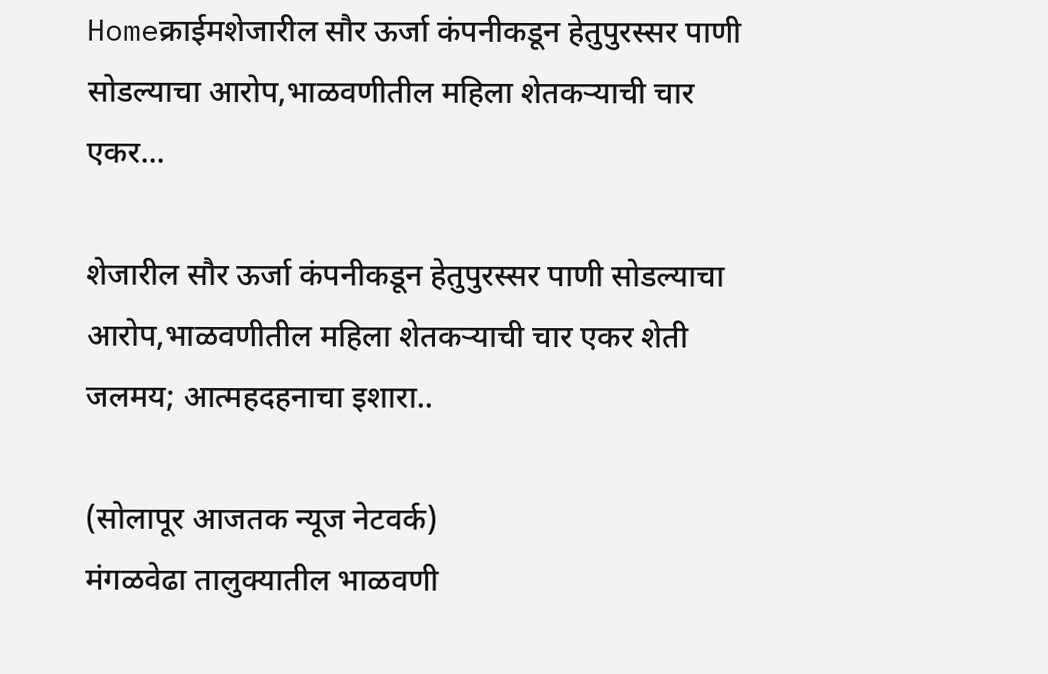Homeक्राईमशेजारील सौर ऊर्जा कंपनीकडून हेतुपुरस्सर पाणी सोडल्याचा आरोप,भाळवणीतील महिला शेतकऱ्याची चार एकर...

शेजारील सौर ऊर्जा कंपनीकडून हेतुपुरस्सर पाणी सोडल्याचा आरोप,भाळवणीतील महिला शेतकऱ्याची चार एकर शेती जलमय; आत्महदहनाचा इशारा..

(सोलापूर आजतक न्यूज नेटवर्क)
मंगळवेढा तालुक्यातील भाळवणी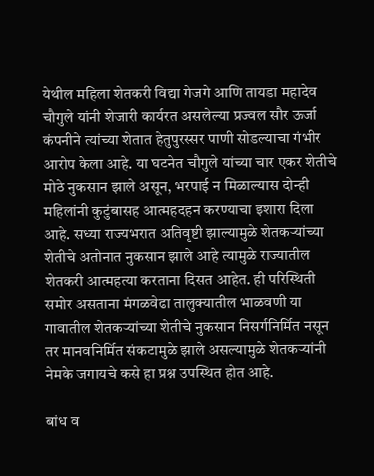येथील महिला शेतकरी विद्या गेजगे आणि तायडा महादेव चौगुले यांनी शेजारी कार्यरत असलेल्या प्रज्वल सौर ऊर्जा कंपनीने त्यांच्या शेतात हेतुपुरस्सर पाणी सोडल्याचा गंभीर आरोप केला आहे. या घटनेत चौगुले यांच्या चार एकर शेतीचे मोठे नुकसान झाले असून, भरपाई न मिळाल्यास दोन्ही महिलांनी कुटुंबासह आत्महदहन करण्याचा इशारा दिला आहे. सध्या राज्यभरात अतिवृष्टी झाल्यामुळे शेतकऱ्यांच्या शेतीचे अतोनात नुकसान झाले आहे त्यामुळे राज्यातील शेतकरी आत्महत्या करताना दिसत आहेत. ही परिस्थिती समोर असताना मंगळवेढा तालुक्यातील भाळवणी या गावातील शेतकऱ्यांच्या शेतीचे नुकसान निसर्गनिर्मित नसून तर मानवनिर्मित संकटामुळे झाले असल्यामुळे शेतकऱ्यांनी नेमके जगायचे कसे हा प्रश्न उपस्थित होत आहे.

बांध व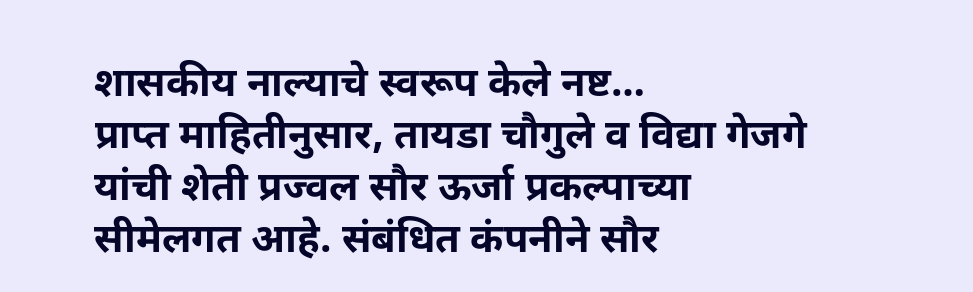शासकीय नाल्याचे स्वरूप केले नष्ट…
प्राप्त माहितीनुसार, तायडा चौगुले व विद्या गेजगे यांची शेती प्रज्वल सौर ऊर्जा प्रकल्पाच्या सीमेलगत आहे. संबंधित कंपनीने सौर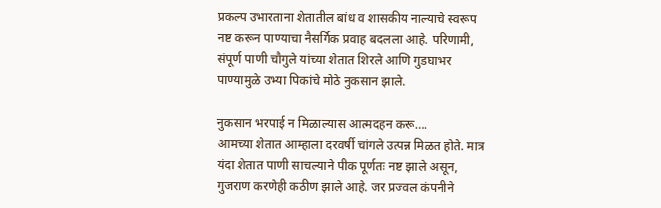प्रकल्प उभारताना शेतातील बांध व शासकीय नाल्याचे स्वरूप नष्ट करून पाण्याचा नैसर्गिक प्रवाह बदलला आहे. परिणामी, संपूर्ण पाणी चौगुले यांच्या शेतात शिरले आणि गुडघाभर पाण्यामुळे उभ्या पिकांचे मोठे नुकसान झाले.

नुकसान भरपाई न मिळाल्यास आत्मदहन करू….
आमच्या शेतात आम्हाला दरवर्षी चांगले उत्पन्न मिळत होते. मात्र यंदा शेतात पाणी साचल्याने पीक पूर्णतः नष्ट झाले असून, गुजराण करणेही कठीण झाले आहे. जर प्रज्वल कंपनीने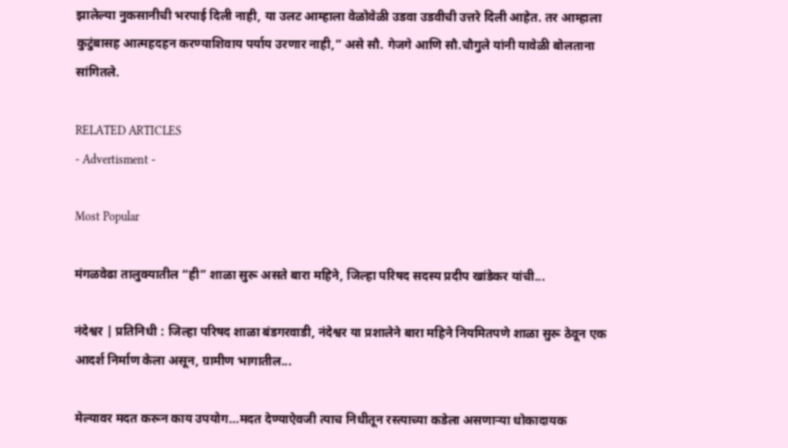झालेल्या नुकसानीची भरपाई दिली नाही, या उलट आम्हाला वेळोवेळी उडवा उडवीची उत्तरे दिली आहेत. तर आम्हाला कुटुंबासह आत्महदहन करण्याशिवाय पर्याय उरणार नाही,” असे सौ. गेजगे आणि सौ.चौगुले यांनी यावेळी बोलताना सांगितले.

RELATED ARTICLES
- Advertisment -

Most Popular

मंगळवेढा तालुक्यातील “ही” शाळा सुरू असते बारा महिने, जिल्हा परिषद सदस्य प्रदीप खांडेकर यांची...

नंदेश्वर | प्रतिनिधी : जिल्हा परिषद शाळा बंडगरवाडी, नंदेश्वर या प्रशालेने बारा महिने नियमितपणे शाळा सुरू ठेवून एक आदर्श निर्माण केला असून, ग्रामीण भागातील...

मेल्यावर मदत करून काय उपयोग…मदत देण्याऐवजी त्याच निधीतून रस्त्याच्या कडेला असणाऱ्या धोकादायक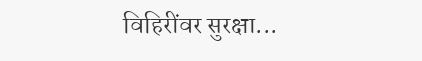विहिरींवर सुरक्षा...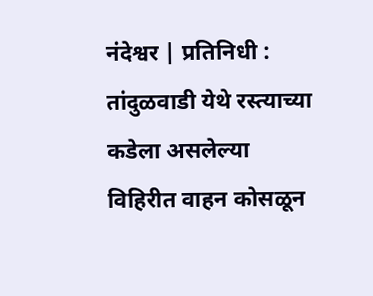नंदेश्वर | प्रतिनिधी : तांदुळवाडी येथे रस्त्याच्या कडेला असलेल्या विहिरीत वाहन कोसळून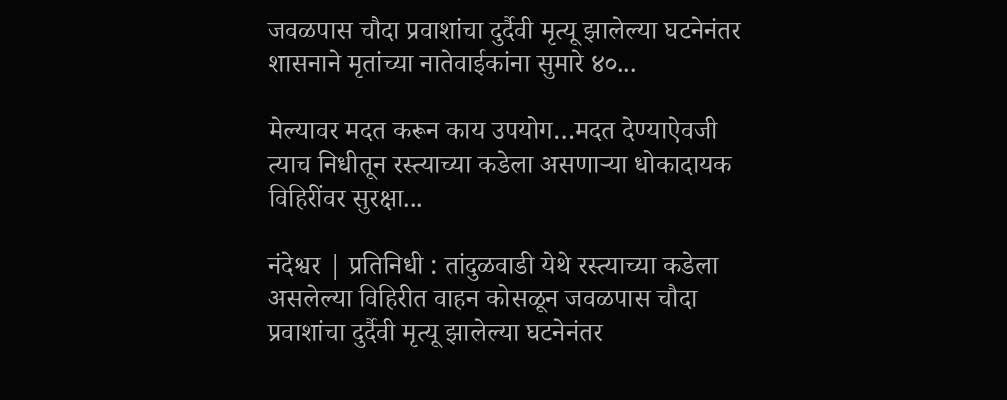जवळपास चौदा प्रवाशांचा दुर्दैवी मृत्यू झालेल्या घटनेनंतर शासनाने मृतांच्या नातेवाईकांना सुमारे ४०...

मेल्यावर मदत करून काय उपयोग…मदत देण्याऐवजी त्याच निधीतून रस्त्याच्या कडेला असणाऱ्या धोकादायक विहिरींवर सुरक्षा...

नंदेश्वर | प्रतिनिधी : तांदुळवाडी येथे रस्त्याच्या कडेला असलेल्या विहिरीत वाहन कोसळून जवळपास चौदा प्रवाशांचा दुर्दैवी मृत्यू झालेल्या घटनेनंतर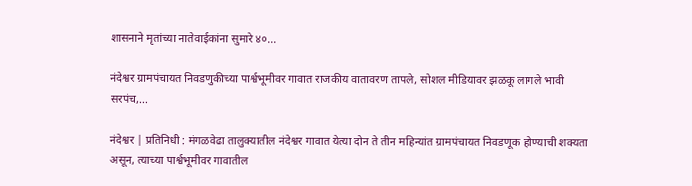शासनाने मृतांच्या नातेवाईकांना सुमारे ४०...

नंदेश्वर ग्रामपंचायत निवडणुकीच्या पार्श्वभूमीवर गावात राजकीय वातावरण तापले, सोशल मीडियावर झळकू लागले भावी सरपंच,...

नंदेश्वर | प्रतिनिधी : मंगळवेढा तालुक्यातील नंदेश्वर गावात येत्या दोन ते तीन महिन्यांत ग्रामपंचायत निवडणूक होण्याची शक्यता असून, त्याच्या पार्श्वभूमीवर गावातील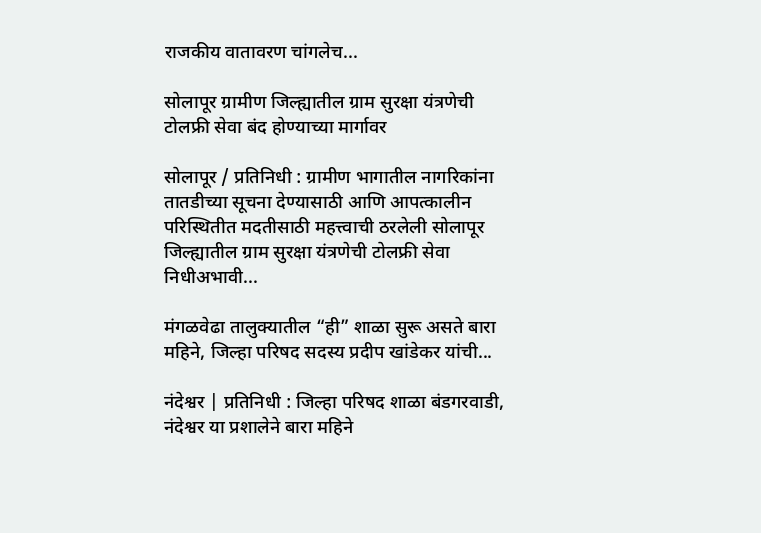राजकीय वातावरण चांगलेच...

सोलापूर ग्रामीण जिल्ह्यातील ग्राम सुरक्षा यंत्रणेची टोलफ्री सेवा बंद होण्याच्या मार्गावर

सोलापूर / प्रतिनिधी : ग्रामीण भागातील नागरिकांना तातडीच्या सूचना देण्यासाठी आणि आपत्कालीन परिस्थितीत मदतीसाठी महत्त्वाची ठरलेली सोलापूर जिल्ह्यातील ग्राम सुरक्षा यंत्रणेची टोलफ्री सेवा निधीअभावी...

मंगळवेढा तालुक्यातील “ही” शाळा सुरू असते बारा महिने, जिल्हा परिषद सदस्य प्रदीप खांडेकर यांची...

नंदेश्वर | प्रतिनिधी : जिल्हा परिषद शाळा बंडगरवाडी, नंदेश्वर या प्रशालेने बारा महिने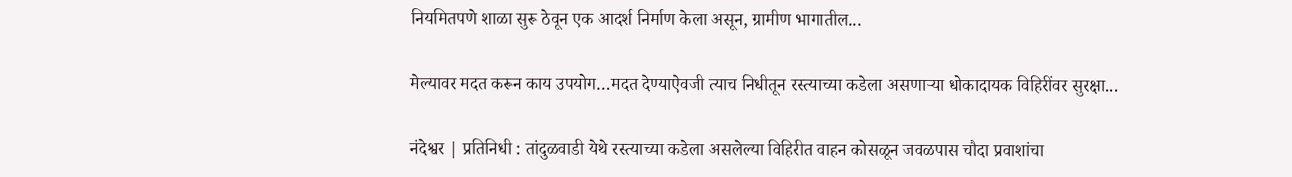नियमितपणे शाळा सुरू ठेवून एक आदर्श निर्माण केला असून, ग्रामीण भागातील...

मेल्यावर मदत करून काय उपयोग…मदत देण्याऐवजी त्याच निधीतून रस्त्याच्या कडेला असणाऱ्या धोकादायक विहिरींवर सुरक्षा...

नंदेश्वर | प्रतिनिधी : तांदुळवाडी येथे रस्त्याच्या कडेला असलेल्या विहिरीत वाहन कोसळून जवळपास चौदा प्रवाशांचा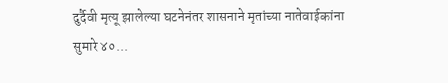दुर्दैवी मृत्यू झालेल्या घटनेनंतर शासनाने मृतांच्या नातेवाईकांना सुमारे ४०...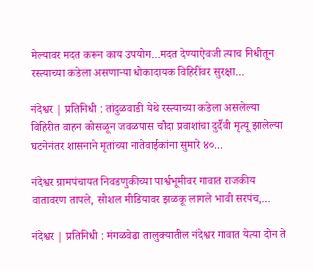मेल्यावर मदत करून काय उपयोग…मदत देण्याऐवजी त्याच निधीतून रस्त्याच्या कडेला असणाऱ्या धोकादायक विहिरींवर सुरक्षा...

नंदेश्वर | प्रतिनिधी : तांदुळवाडी येथे रस्त्याच्या कडेला असलेल्या विहिरीत वाहन कोसळून जवळपास चौदा प्रवाशांचा दुर्दैवी मृत्यू झालेल्या घटनेनंतर शासनाने मृतांच्या नातेवाईकांना सुमारे ४०...

नंदेश्वर ग्रामपंचायत निवडणुकीच्या पार्श्वभूमीवर गावात राजकीय वातावरण तापले, सोशल मीडियावर झळकू लागले भावी सरपंच,...

नंदेश्वर | प्रतिनिधी : मंगळवेढा तालुक्यातील नंदेश्वर गावात येत्या दोन ते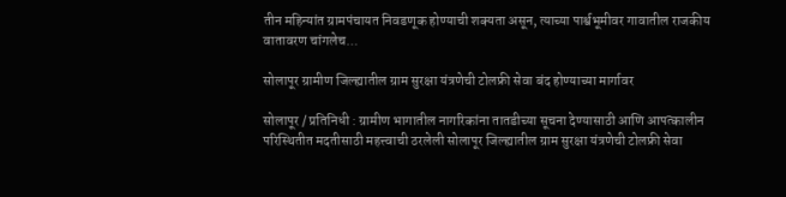तीन महिन्यांत ग्रामपंचायत निवडणूक होण्याची शक्यता असून, त्याच्या पार्श्वभूमीवर गावातील राजकीय वातावरण चांगलेच...

सोलापूर ग्रामीण जिल्ह्यातील ग्राम सुरक्षा यंत्रणेची टोलफ्री सेवा बंद होण्याच्या मार्गावर

सोलापूर / प्रतिनिधी : ग्रामीण भागातील नागरिकांना तातडीच्या सूचना देण्यासाठी आणि आपत्कालीन परिस्थितीत मदतीसाठी महत्त्वाची ठरलेली सोलापूर जिल्ह्यातील ग्राम सुरक्षा यंत्रणेची टोलफ्री सेवा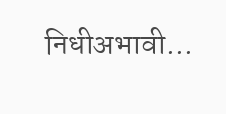निधीअभावी...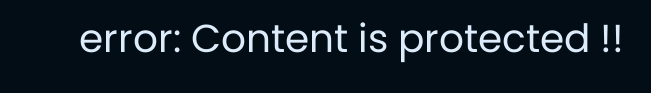error: Content is protected !!